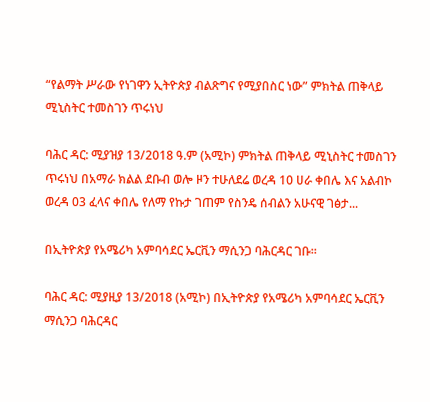“የልማት ሥራው የነገዋን ኢትዮጵያ ብልጽግና የሚያበስር ነው” ምክትል ጠቅላይ ሚኒስትር ተመስገን ጥሩነህ

ባሕር ዳር: ሚያዝያ 13/2018 ዓ.ም (አሚኮ) ምክትል ጠቅላይ ሚኒስትር ተመስገን ጥሩነህ በአማራ ክልል ደቡብ ወሎ ዞን ተሁለደሬ ወረዳ 10 ሀራ ቀበሌ እና አልብኮ ወረዳ 03 ፈላና ቀበሌ የለማ የኩታ ገጠም የስንዴ ሰብልን አሁናዊ ገፅታ...

በኢትዮጵያ የአሜሪካ አምባሳደር ኤርቪን ማሲንጋ ባሕርዳር ገቡ።

ባሕር ዳር: ሚያዚያ 13/2018 (አሚኮ) በኢትዮጵያ የአሜሪካ አምባሳደር ኤርቪን ማሲንጋ ባሕርዳር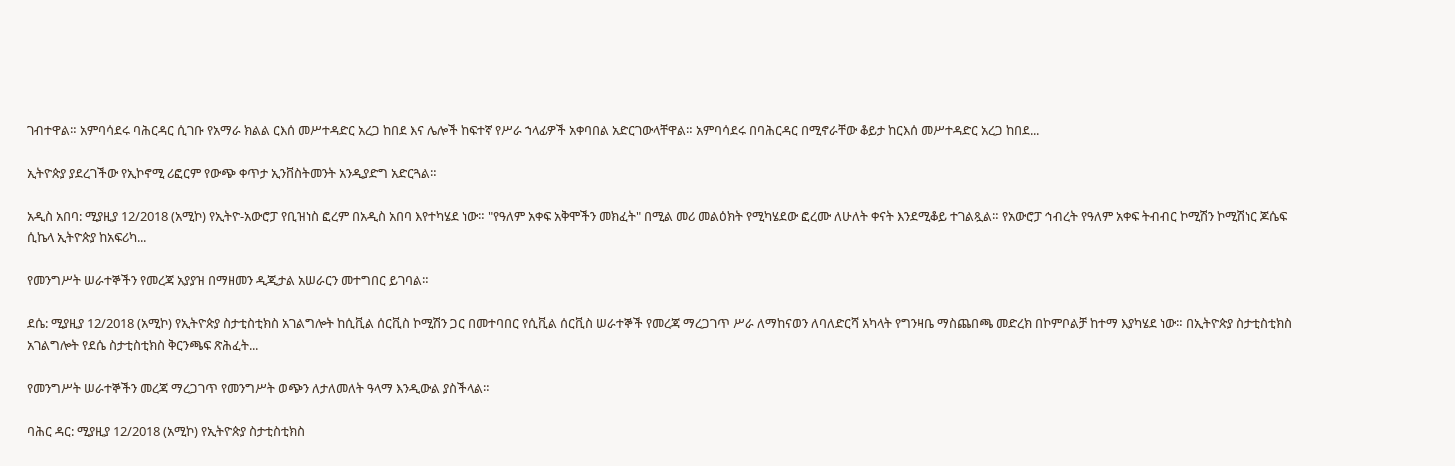ገብተዋል። አምባሳደሩ ባሕርዳር ሲገቡ የአማራ ክልል ርእሰ መሥተዳድር አረጋ ከበደ እና ሌሎች ከፍተኛ የሥራ ኀላፊዎች አቀባበል አድርገውላቸዋል። አምባሳደሩ በባሕርዳር በሚኖራቸው ቆይታ ከርእሰ መሥተዳድር አረጋ ከበደ...

ኢትዮጵያ ያደረገችው የኢኮኖሚ ሪፎርም የውጭ ቀጥታ ኢንቨስትመንት አንዲያድግ አድርጓል።

አዲስ አበባ: ሚያዚያ 12/2018 (አሚኮ) የኢትዮ-አውሮፓ የቢዝነስ ፎረም በአዲስ አበባ እየተካሄደ ነው። "የዓለም አቀፍ አቅሞችን መክፈት" በሚል መሪ መልዕክት የሚካሄደው ፎረሙ ለሁለት ቀናት እንደሚቆይ ተገልጿል። የአውሮፓ ኅብረት የዓለም አቀፍ ትብብር ኮሚሽን ኮሚሽነር ጆሴፍ ሲኬላ ኢትዮጵያ ከአፍሪካ...

የመንግሥት ሠራተኞችን የመረጃ አያያዝ በማዘመን ዲጂታል አሠራርን መተግበር ይገባል።

ደሴ: ሚያዚያ 12/2018 (አሚኮ) የኢትዮጵያ ስታቲስቲክስ አገልግሎት ከሲቪል ሰርቪስ ኮሚሽን ጋር በመተባበር የሲቪል ሰርቪስ ሠራተኞች የመረጃ ማረጋገጥ ሥራ ለማከናወን ለባለድርሻ አካላት የግንዛቤ ማስጨበጫ መድረክ በኮምቦልቻ ከተማ እያካሄደ ነው። በኢትዮጵያ ስታቲስቲክስ አገልግሎት የደሴ ስታቲስቲክስ ቅርንጫፍ ጽሕፈት...

የመንግሥት ሠራተኞችን መረጃ ማረጋገጥ የመንግሥት ወጭን ለታለመለት ዓላማ እንዲውል ያስችላል።

ባሕር ዳር: ሚያዚያ 12/2018 (አሚኮ) የኢትዮጵያ ስታቲስቲክስ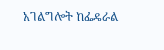አገልግሎት ከፌዴራል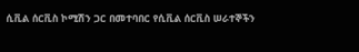ሲቪል ሰርቪስ ኮሚሽን ጋር በመተባበር የሲቪል ሰርቪስ ሠራተኞችን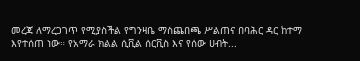መረጃ ለማረጋገጥ የሚያስችል የግንዛቤ ማስጨበጫ ሥልጠና በባሕር ዳር ከተማ እየተሰጠ ነው። የአማራ ክልል ሲቪል ሰርቪስ እና የሰው ሀብት...